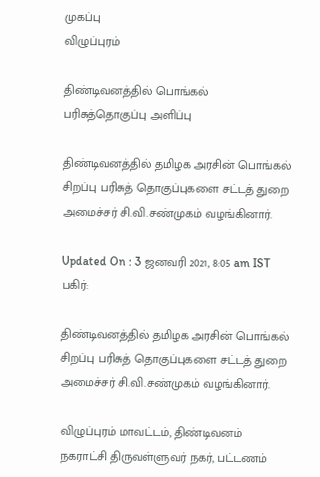முகப்பு
விழுப்புரம்

திண்டிவனத்தில் பொங்கல் பரிசுத்தொகுப்பு அளிப்பு

திண்டிவனத்தில் தமிழக அரசின் பொங்கல் சிறப்பு பரிசுத் தொகுப்புகளை சட்டத் துறை அமைச்சர் சி.வி.சண்முகம் வழங்கினார்.

Updated On : 3 ஜனவரி 2021, 8:05 am IST
பகிர்:

திண்டிவனத்தில் தமிழக அரசின் பொங்கல் சிறப்பு பரிசுத் தொகுப்புகளை சட்டத் துறை அமைச்சர் சி.வி.சண்முகம் வழங்கினார்.

விழுப்புரம் மாவட்டம், திண்டிவனம் நகராட்சி திருவள்ளுவர் நகர், பட்டணம்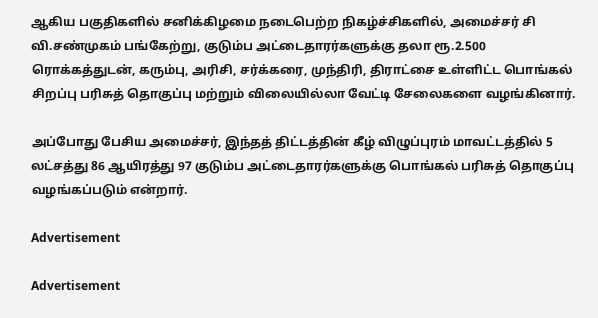ஆகிய பகுதிகளில் சனிக்கிழமை நடைபெற்ற நிகழ்ச்சிகளில், அமைச்சர் சி வி.சண்முகம் பங்கேற்று, குடும்ப அட்டைதாரர்களுக்கு தலா ரூ.2.500 ரொக்கத்துடன், கரும்பு, அரிசி, சர்க்கரை, முந்திரி, திராட்சை உள்ளிட்ட பொங்கல் சிறப்பு பரிசுத் தொகுப்பு மற்றும் விலையில்லா வேட்டி சேலைகளை வழங்கினார்.

அப்போது பேசிய அமைச்சர், இந்தத் திட்டத்தின் கீழ் விழுப்புரம் மாவட்டத்தில் 5 லட்சத்து 86 ஆயிரத்து 97 குடும்ப அட்டைதாரர்களுக்கு பொங்கல் பரிசுத் தொகுப்பு வழங்கப்படும் என்றார்.

Advertisement

Advertisement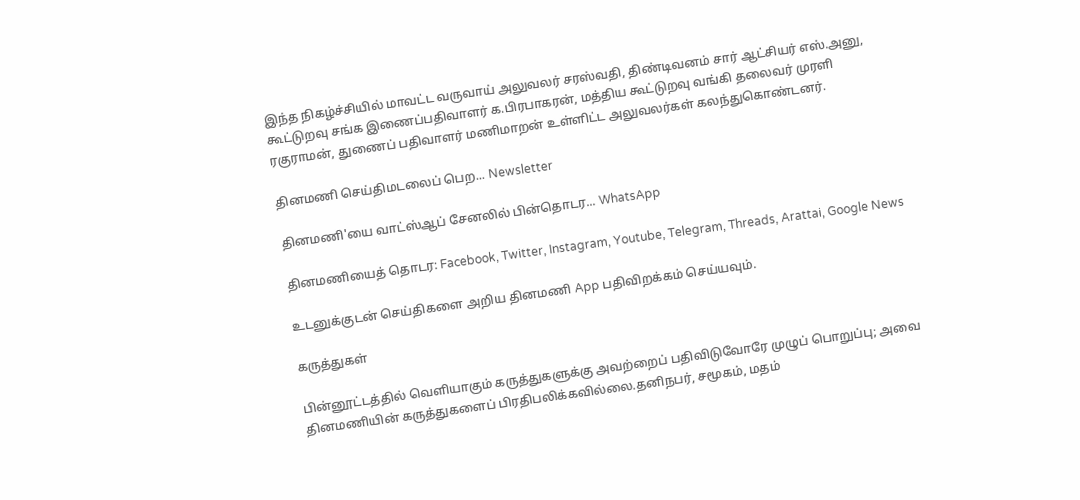இந்த நிகழ்ச்சியில் மாவட்ட வருவாய் அலுவலர் சரஸ்வதி, திண்டிவனம் சார் ஆட்சியர் எஸ்.அனு, கூட்டுறவு சங்க இணைப்பதிவாளர் க.பிரபாகரன், மத்திய கூட்டுறவு வங்கி தலைவர் முரளி ரகுராமன், துணைப் பதிவாளர் மணிமாறன் உள்ளிட்ட அலுவலர்கள் கலந்துகொண்டனர்.

தினமணி செய்திமடலைப் பெற... Newsletter

தினமணி'யை வாட்ஸ்ஆப் சேனலில் பின்தொடர... WhatsApp

தினமணியைத் தொடர: Facebook, Twitter, Instagram, Youtube, Telegram, Threads, Arattai, Google News

உடனுக்குடன் செய்திகளை அறிய தினமணி App பதிவிறக்கம் செய்யவும்.

கருத்துகள்

பின்னூட்டத்தில் வெளியாகும் கருத்துகளுக்கு அவற்றைப் பதிவிடுவோரே முழுப் பொறுப்பு; அவை தினமணியின் கருத்துகளைப் பிரதிபலிக்கவில்லை.தனிநபர், சமூகம், மதம்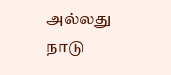அல்லது நாடு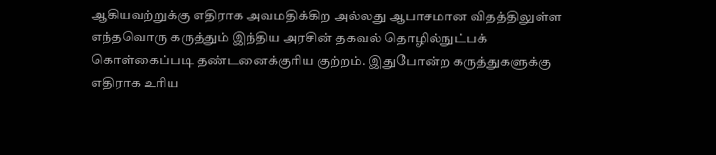ஆகியவற்றுக்கு எதிராக அவமதிக்கிற அல்லது ஆபாசமான விதத்திலுள்ள எந்தவொரு கருத்தும் இந்திய அரசின் தகவல் தொழில்நுட்பக் கொள்கைப்படி தண்டனைக்குரிய குற்றம். இதுபோன்ற கருத்துகளுக்கு எதிராக உரிய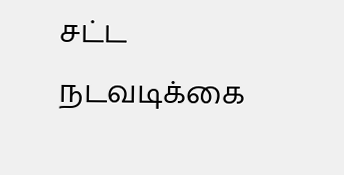சட்ட நடவடிக்கை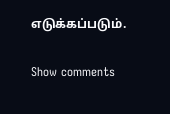எடுக்கப்படும்.

Show comments